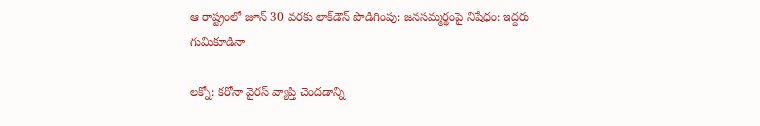ఆ రాష్ట్రంలో జూన్ 30 వరకు లాక్‌డౌన్ పొడిగింపు: జనసమ్మర్థంపై నిషేధం: ఇద్దరు గుమికూడినా

లక్నో: కరోనా వైరస్ వ్యాప్తి చెందడాన్ని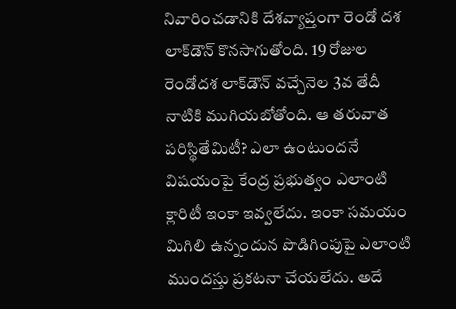నివారించడానికి దేశవ్యాప్తంగా రెండో దశ లాక్‌డౌన్ కొనసాగుతోంది. 19 రోజుల రెండోదశ లాక్‌డౌన్ వచ్చేనెల 3వ తేదీ నాటికి ముగియబోతోంది. ఆ తరువాత పరిస్థితేమిటీ? ఎలా ఉంటుందనే విషయంపై కేంద్ర ప్రభుత్వం ఎలాంటి క్లారిటీ ఇంకా ఇవ్వలేదు. ఇంకా సమయం మిగిలి ఉన్నందున పొడిగింపుపై ఎలాంటి ముందస్తు ప్రకటనా చేయలేదు. అదే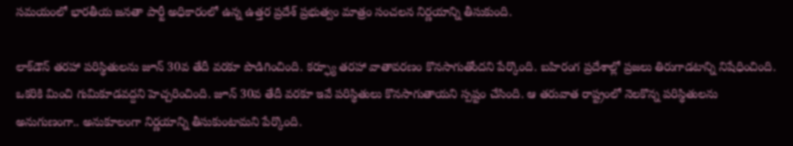సమయంలో భారతీయ జనతా పార్టీ అధికారంలో ఉన్న ఉత్తర ప్రదేశ్ ప్రభుత్వం మాత్రం సంచలన నిర్ణయాన్ని తీసుకుంది.

లాక్‌డౌన్ తరహా పరిస్థితులను జూన్ 30వ తేదీ వరకూ పొడిగించింది. కర్ఫ్యూ తరహా వాతావరణం కొనసాగుతోందని పేర్కొంది. బహిరంగ ప్రదేశాల్లో ప్రజలు తిరుగాడటాన్ని నిషేధించింది. ఒకరికి మించి గుమికూడవద్దని హెచ్చరించింది. జూన్ 30వ తేదీ వరకూ ఇవే పరిస్థితులు కొనసాగుతాయని స్పష్టం చేసింది. ఆ తరువాత రాష్ట్రంలో నెలకొన్న పరిస్థితులను అనుగుణంగా.. అనుకూలంగా నిర్ణయాన్ని తీసుకుంటామని పేర్కొంది.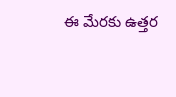ఈ మేరకు ఉత్తర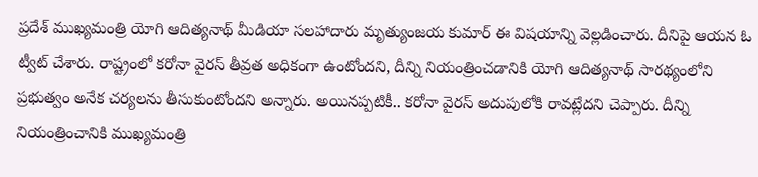ప్రదేశ్ ముఖ్యమంత్రి యోగి ఆదిత్యనాథ్ మీడియా సలహాదారు మృత్యుంజయ కుమార్ ఈ విషయాన్ని వెల్లడించారు. దీనిపై ఆయన ఓ ట్వీట్ చేశారు. రాష్ట్రంలో కరోనా వైరస్ తీవ్రత అధికంగా ఉంటోందని, దీన్ని నియంత్రించడానికి యోగి ఆదిత్యనాథ్ సారథ్యంలోని ప్రభుత్వం అనేక చర్యలను తీసుకుంటోందని అన్నారు. అయినప్పటికీ.. కరోనా వైరస్ అదుపులోకి రావట్లేదని చెప్పారు. దీన్ని నియంత్రించానికి ముఖ్యమంత్రి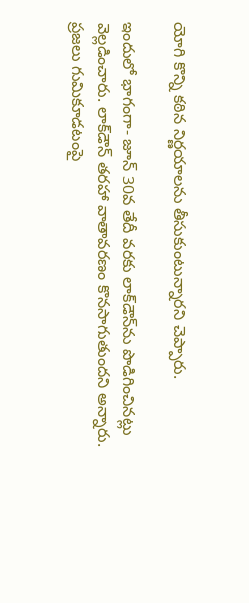యోగి కొన్ని కఠిన నిర్ణయాలను తీసుకుంటున్నారని చెప్పారు.

ఇందులో భాగంగా- జూన్ 30వ తేదీ వరకు లాక్‌డౌన్‌ను పొడిగించినట్లు వెల్లడించారు. లాక్‌డౌన్ తరహా వాతావరణం కొనసాగుతుందని అన్నారు. ప్రజలు గుమికూడటంపై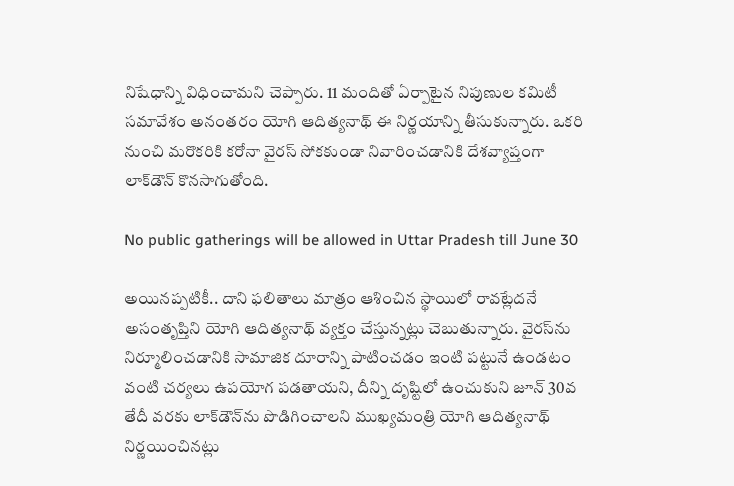నిషేధాన్ని విధించామని చెప్పారు. 11 మందితో ఏర్పాటైన నిపుణుల కమిటీ సమావేశం అనంతరం యోగి ఆదిత్యనాథ్ ఈ నిర్ణయాన్ని తీసుకున్నారు. ఒకరి నుంచి మరొకరికి కరోనా వైరస్ సోకకుండా నివారించడానికి దేశవ్యాప్తంగా లాక్‌డౌన్ కొనసాగుతోంది.

No public gatherings will be allowed in Uttar Pradesh till June 30

అయినప్పటికీ.. దాని ఫలితాలు మాత్రం ఆశించిన స్థాయిలో రావట్లేదనే అసంతృప్తిని యోగి ఆదిత్యనాథ్ వ్యక్తం చేస్తున్నట్లు చెబుతున్నారు. వైరస్‌ను నిర్మూలించడానికి సామాజిక దూరాన్ని పాటించడం ఇంటి పట్టునే ఉండటం వంటి చర్యలు ఉపయోగ పడతాయని, దీన్ని దృష్టిలో ఉంచుకుని జూన్ 30వ తేదీ వరకు లాక్‌డౌన్‌ను పొడిగించాలని ముఖ్యమంత్రి యోగి ఆదిత్యనాథ్ నిర్ణయించినట్లు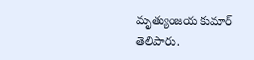మృత్యుంజయ కుమార్ తెలిపారు.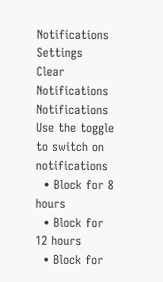Notifications
Settings
Clear Notifications
Notifications
Use the toggle to switch on notifications
  • Block for 8 hours
  • Block for 12 hours
  • Block for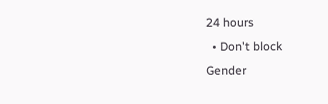24 hours
  • Don't block
Gender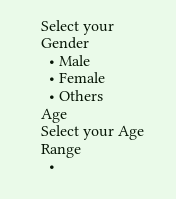Select your Gender
  • Male
  • Female
  • Others
Age
Select your Age Range
  •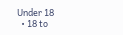Under 18
  • 18 to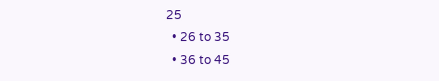25
  • 26 to 35
  • 36 to 45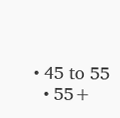• 45 to 55
  • 55+